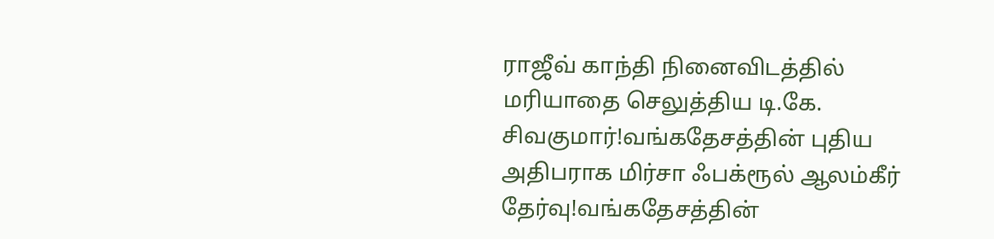ராஜீவ் காந்தி நினைவிடத்தில் மரியாதை செலுத்திய டி.கே. சிவகுமார்!வங்கதேசத்தின் புதிய அதிபராக மிர்சா ஃபக்ரூல் ஆலம்கீர் தேர்வு!வங்கதேசத்தின்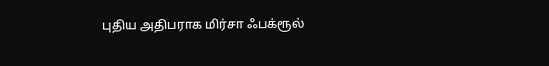புதிய அதிபராக மிர்சா ஃபக்ரூல்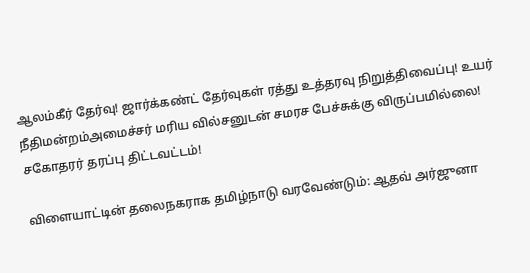ஆலம்கீர் தேர்வு! ஜார்க்கண்ட் தேர்வுகள் ரத்து உத்தரவு நிறுத்திவைப்பு! உயர் நீதிமன்றம்அமைச்சர் மரிய வில்சனுடன் சமரச பேச்சுக்கு விருப்பமில்லை! சகோதரர் தரப்பு திட்டவட்டம்!

விளையாட்டின் தலைநகராக தமிழ்நாடு வரவேண்டும்: ஆதவ் அர்ஜுனா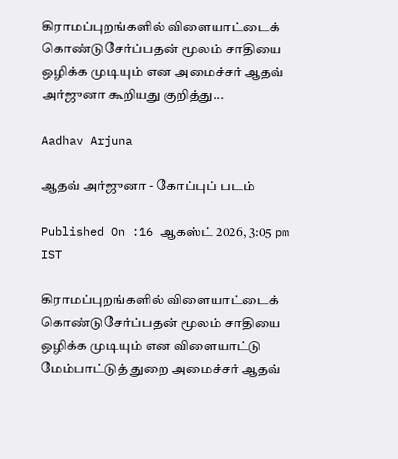கிராமப்புறங்களில் விளையாட்டைக் கொண்டுசேர்ப்பதன் மூலம் சாதியை ஒழிக்க முடியும் என அமைச்சர் ஆதவ் அர்ஜுனா கூறியது குறித்து...

Aadhav Arjuna

ஆதவ் அர்ஜுனா - கோப்புப் படம்

Published On :16 ஆகஸ்ட் 2026, 3:05 pm IST

கிராமப்புறங்களில் விளையாட்டைக் கொண்டுசேர்ப்பதன் மூலம் சாதியை ஒழிக்க முடியும் என விளையாட்டு மேம்பாட்டுத் துறை அமைச்சர் ஆதவ்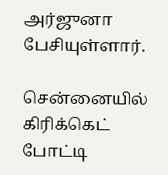அர்ஜுனா பேசியுள்ளார்.

சென்னையில் கிரிக்கெட் போட்டி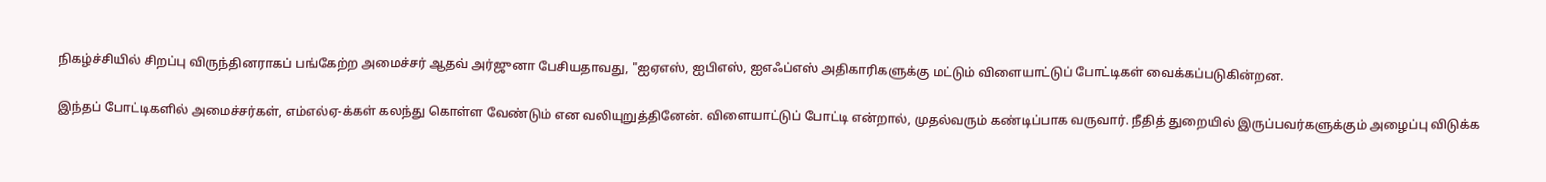நிகழ்ச்சியில் சிறப்பு விருந்தினராகப் பங்கேற்ற அமைச்சர் ஆதவ் அர்ஜுனா பேசியதாவது, "ஐஏஎஸ், ஐபிஎஸ், ஐஎஃப்எஸ் அதிகாரிகளுக்கு மட்டும் விளையாட்டுப் போட்டிகள் வைக்கப்படுகின்றன.

இந்தப் போட்டிகளில் அமைச்சர்கள், எம்எல்ஏ-க்கள் கலந்து கொள்ள வேண்டும் என வலியுறுத்தினேன். விளையாட்டுப் போட்டி என்றால், முதல்வரும் கண்டிப்பாக வருவார். நீதித் துறையில் இருப்பவர்களுக்கும் அழைப்பு விடுக்க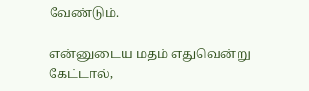வேண்டும்.

என்னுடைய மதம் எதுவென்று கேட்டால்,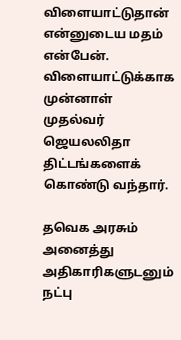விளையாட்டுதான் என்னுடைய மதம் என்பேன். விளையாட்டுக்காக முன்னாள் முதல்வர் ஜெயலலிதா திட்டங்களைக் கொண்டு வந்தார்.

தவெக அரசும் அனைத்து அதிகாரிகளுடனும் நட்பு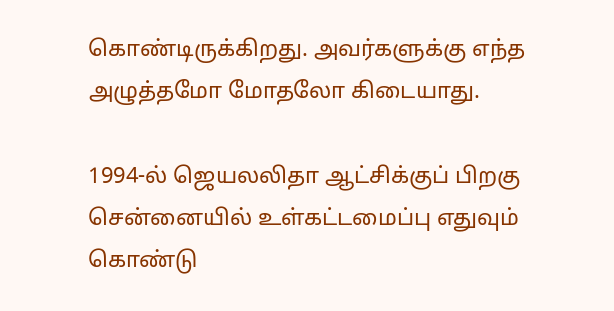கொண்டிருக்கிறது. அவர்களுக்கு எந்த அழுத்தமோ மோதலோ கிடையாது.

1994-ல் ஜெயலலிதா ஆட்சிக்குப் பிறகு சென்னையில் உள்கட்டமைப்பு எதுவும் கொண்டு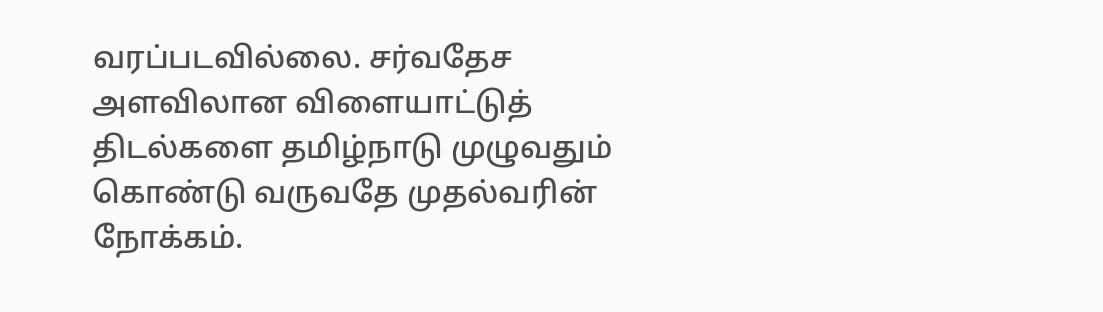வரப்படவில்லை. சர்வதேச அளவிலான விளையாட்டுத் திடல்களை தமிழ்நாடு முழுவதும் கொண்டு வருவதே முதல்வரின் நோக்கம்.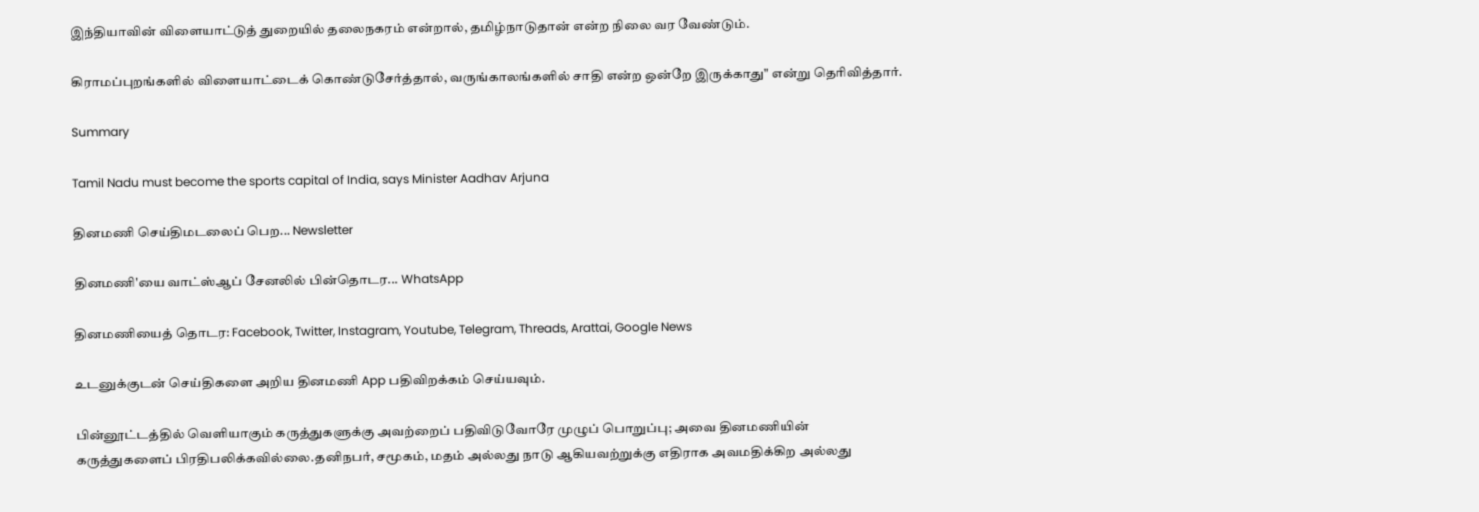இந்தியாவின் விளையாட்டுத் துறையில் தலைநகரம் என்றால், தமிழ்நாடுதான் என்ற நிலை வர வேண்டும்.

கிராமப்புறங்களில் விளையாட்டைக் கொண்டுசேர்த்தால், வருங்காலங்களில் சாதி என்ற ஒன்றே இருக்காது" என்று தெரிவித்தார்.

Summary

Tamil Nadu must become the sports capital of India, says Minister Aadhav Arjuna

தினமணி செய்திமடலைப் பெற... Newsletter

தினமணி'யை வாட்ஸ்ஆப் சேனலில் பின்தொடர... WhatsApp

தினமணியைத் தொடர: Facebook, Twitter, Instagram, Youtube, Telegram, Threads, Arattai, Google News

உடனுக்குடன் செய்திகளை அறிய தினமணி App பதிவிறக்கம் செய்யவும்.

பின்னூட்டத்தில் வெளியாகும் கருத்துகளுக்கு அவற்றைப் பதிவிடுவோரே முழுப் பொறுப்பு; அவை தினமணியின் கருத்துகளைப் பிரதிபலிக்கவில்லை.தனிநபர், சமூகம், மதம் அல்லது நாடு ஆகியவற்றுக்கு எதிராக அவமதிக்கிற அல்லது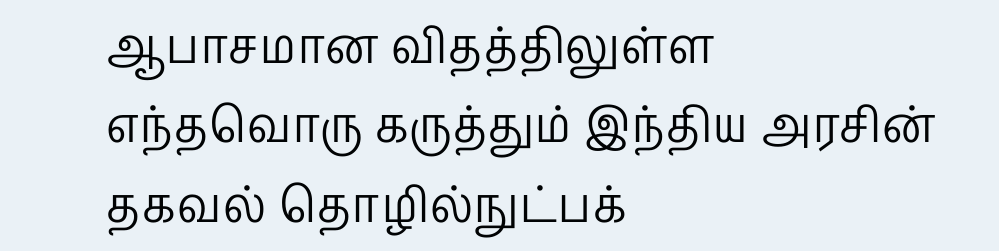ஆபாசமான விதத்திலுள்ள எந்தவொரு கருத்தும் இந்திய அரசின் தகவல் தொழில்நுட்பக்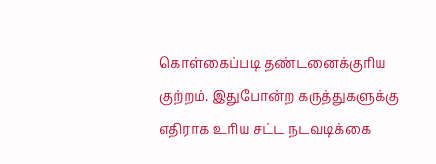கொள்கைப்படி தண்டனைக்குரிய குற்றம். இதுபோன்ற கருத்துகளுக்கு எதிராக உரிய சட்ட நடவடிக்கை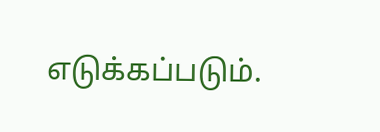எடுக்கப்படும்.